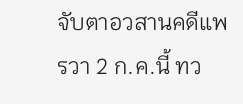จับตาอวสานคดีแพรวา 2 ก.ค.นี้ ทว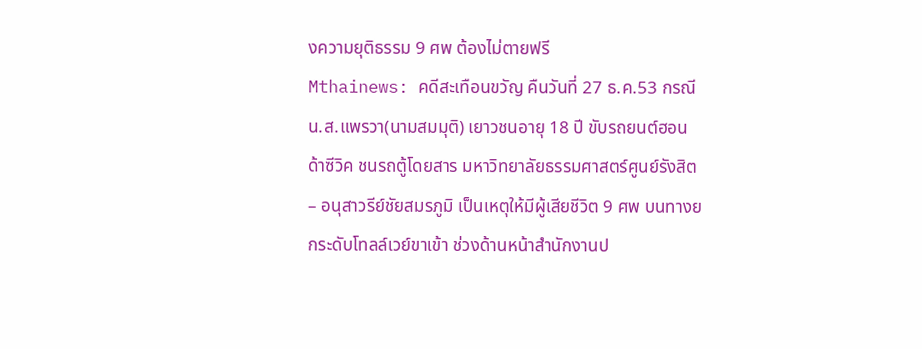งความยุติธรรม 9 ศพ ต้องไม่ตายฟรี
Mthainews: คดีสะเทือนขวัญ คืนวันที่ 27 ธ.ค.53 กรณี น.ส.แพรวา(นามสมมุติ) เยาวชนอายุ 18 ปี ขับรถยนต์ฮอนด้าซีวิค ชนรถตู้โดยสาร มหาวิทยาลัยธรรมศาสตร์ศูนย์รังสิต – อนุสาวรีย์ชัยสมรภูมิ เป็นเหตุให้มีผู้เสียชีวิต 9 ศพ บนทางยกระดับโทลล์เวย์ขาเข้า ช่วงด้านหน้าสำนักงานป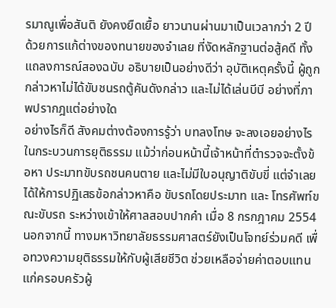รมาณูเพื่อสันติ ยังคงยืดเยื้อ ยาวนานผ่านมาเป็นเวลากว่า 2 ปี ด้วยการแก้ต่างของทนายของจำเลย ที่งัดหลักฐานต่อสู้คดี ทั้งแถลงการณ์สองฉบับ อธิบายเป็นอย่างดีว่า อุบัติเหตุครั้งนี้ ผู้ถูกกล่าวหาไม่ได้ขับชนรถตู้คันดังกล่าว และไม่ได้เล่นบีบี อย่างที่ภาพปรากฎแต่อย่างใด
อย่างไรก็ดี สังคมต่างต้องการรู้ว่า บทลงโทษ จะลงเอยอย่างไร ในกระบวนการยุติธรรม แม้ว่าก่อนหน้านี้เจ้าหน้าที่ตำรวจจะตั้งข้อหา ประมาทขับรถชนคนตาย และไม่มีใบอนุญาติขับขี่ แต่จำเลยได้ให้การปฏิเสธข้อกล่าวหาคือ ขับรถโดยประมาท และ โทรศัพท์ขณะขับรถ ระหว่างเข้าให้ศาลสอบปากคำ เมื่อ 8 กรกฎาคม 2554
นอกจากนี้ ทางมหาวิทยาลัยธรรมศาสตร์ยังเป็นโจทย์ร่วมคดี เพื่อทวงความยุติธรรมให้กับผู้เสียชีวิต ช่วยเหลือจ่ายค่าตอบแทนแก่ครอบครัวผู้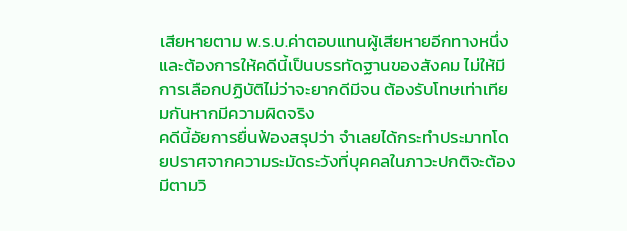เสียหายตาม พ.ร.บ.ค่าตอบแทนผู้เสียหายอีกทางหนึ่ง
และต้องการให้คดีนี้เป็นบรรทัดฐานของสังคม ไม่ให้มีการเลือกปฏิบัติไม่ว่าจะยากดีมีจน ต้องรับโทษเท่าเทียมกันหากมีความผิดจริง
คดีนี้อัยการยื่นฟ้องสรุปว่า จำเลยได้กระทำประมาทโดยปราศจากความระมัดระวังที่บุคคลในภาวะปกติจะต้องมีตามวิ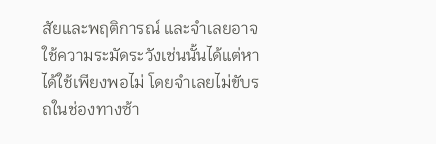สัยและพฤติการณ์ และจำเลยอาจใช้ความระมัดระวังเช่นนั้นได้แต่หาได้ใช้เพียงพอไม่ โดยจำเลยไม่ขับรถในช่องทางซ้า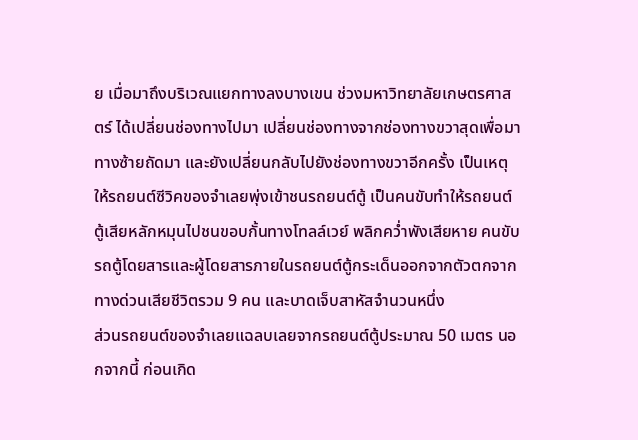ย เมื่อมาถึงบริเวณแยกทางลงบางเขน ช่วงมหาวิทยาลัยเกษตรศาสตร์ ได้เปลี่ยนช่องทางไปมา เปลี่ยนช่องทางจากช่องทางขวาสุดเพื่อมาทางซ้ายถัดมา และยังเปลี่ยนกลับไปยังช่องทางขวาอีกครั้ง เป็นเหตุให้รถยนต์ซีวิคของจำเลยพุ่งเข้าชนรถยนต์ตู้ เป็นคนขับทำให้รถยนต์ตู้เสียหลักหมุนไปชนขอบกั้นทางโทลล์เวย์ พลิกคว่ำพังเสียหาย คนขับรถตู้โดยสารและผู้โดยสารภายในรถยนต์ตู้กระเด็นออกจากตัวตกจากทางด่วนเสียชีวิตรวม 9 คน และบาดเจ็บสาหัสจำนวนหนึ่ง
ส่วนรถยนต์ของจำเลยแฉลบเลยจากรถยนต์ตู้ประมาณ 50 เมตร นอกจากนี้ ก่อนเกิด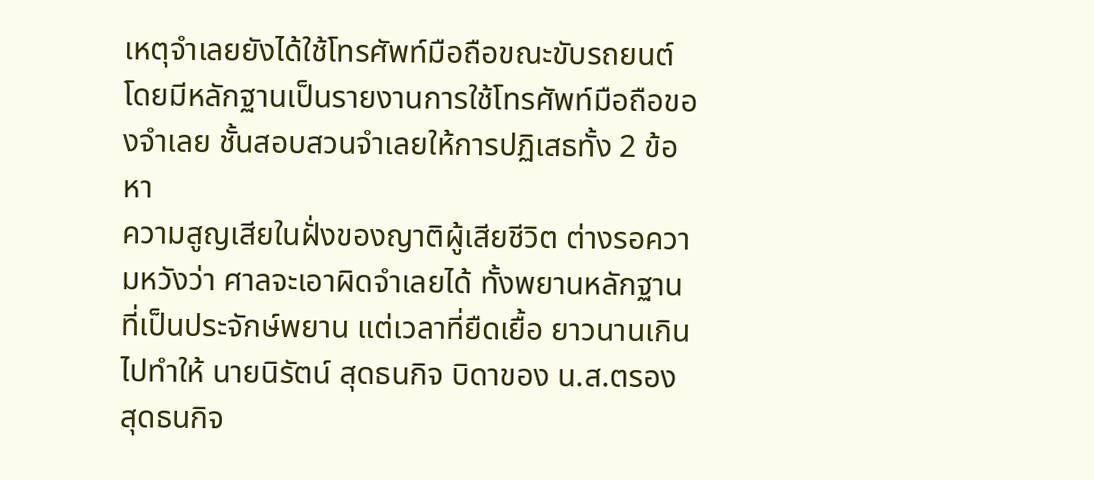เหตุจำเลยยังได้ใช้โทรศัพท์มือถือขณะขับรถยนต์ โดยมีหลักฐานเป็นรายงานการใช้โทรศัพท์มือถือของจำเลย ชั้นสอบสวนจำเลยให้การปฏิเสธทั้ง 2 ข้อหา
ความสูญเสียในฝั่งของญาติผู้เสียชีวิต ต่างรอความหวังว่า ศาลจะเอาผิดจำเลยได้ ทั้งพยานหลักฐานที่เป็นประจักษ์พยาน แต่เวลาที่ยืดเยื้อ ยาวนานเกินไปทำให้ นายนิรัตน์ สุดธนกิจ บิดาของ น.ส.ตรอง สุดธนกิจ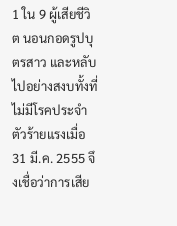1 ใน 9 ผู้เสียชีวิต นอนกอดรูปบุตรสาว และหลับไปอย่างสงบทั้งที่ไม่มีโรคประจำตัวร้ายแรงเมื่อ31 มี.ค. 2555 จึงเชื่อว่าการเสีย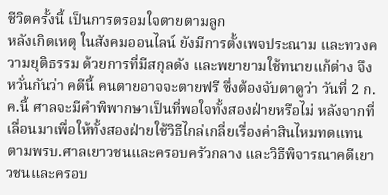ชีวิตครั้งนี้ เป็นการตรอมใจตายตามลูก
หลังเกิดเหตุ ในสังคมออนไลน์ ยังมีการตั้งเพจประณาม และทวงความยุติธรรม ด้วยการที่มีสกุลดัง และพยายามใช้ทนายแก้ต่าง จึงหวั่นกันว่า คดีนี้ คนตายอาจจะตายฟรี ซึ่งต้องจับตาดูว่า วันที่ 2 ก.ค.นี้ ศาลจะมีคำพิพากษาเป็นที่พอใจทั้งสองฝ่ายหรือไม่ หลังจากที่เลื่อนมาเพื่อให้ทั้งสองฝ่ายใช้วิธีไกล่เกลี่ยเรื่องค่าสินไหมทดแทน ตามพรบ.ศาลเยาวชนและครอบครัวกลาง และวิธีพิจารณาคดีเยาวชนและครอบ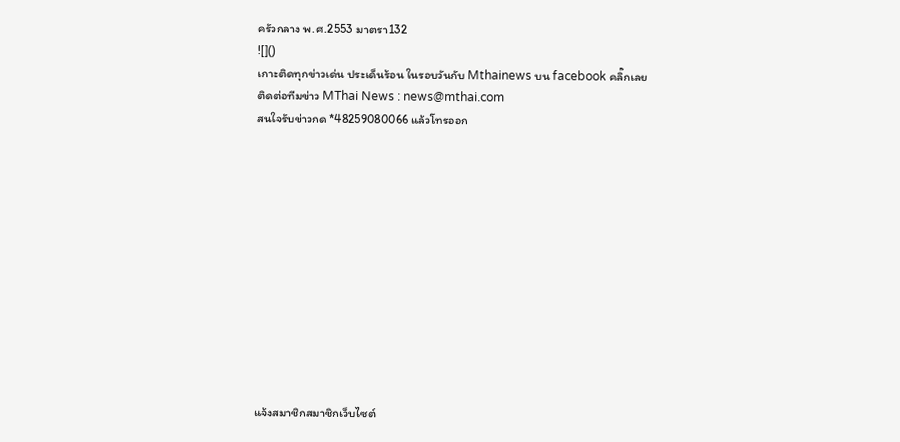ครัวกลาง พ.ศ.2553 มาตรา132
![]()
เกาะติดทุกข่าวเด่น ประเด็นร้อน ในรอบวันกับ Mthainews บน facebook คลิ๊กเลย
ติดต่อทีมข่าว MThai News : news@mthai.com
สนใจรับข่าวกด *48259080066 แล้วโทรออก












แจ้งสมาชิกสมาชิกเว็บไซต์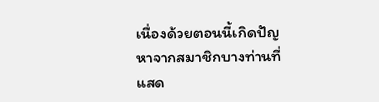เนื่องด้วยตอนนี้เกิดปัญหาจากสมาชิกบางท่านที่แสด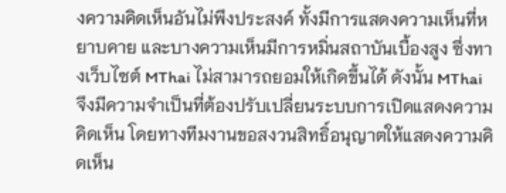งความคิดเห็นอันไม่พึงประสงค์ ทั้งมีการแสดงความเห็นที่หยาบคาย และบางความเห็นมีการหมิ่นสถาบันเบื้องสูง ซึ่งทางเว็บไซต์ MThai ไม่สามารถยอมให้เกิดขึ้นได้ ดังนั้น MThai จึงมีความจำเป็นที่ต้องปรับเปลี่ยนระบบการเปิดแสดงความคิดเห็น โดยทางทีมงานขอสงวนสิทธิ์อนุญาตให้แสดงความคิดเห็น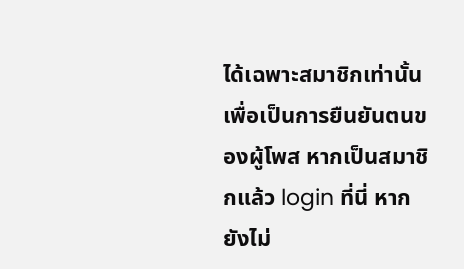ได้เฉพาะสมาชิกเท่านั้น เพื่อเป็นการยืนยันตนของผู้โพส หากเป็นสมาชิกแล้ว login ที่นี่ หากยังไม่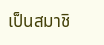เป็นสมาชิ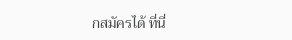กสมัครได้ ที่นี่